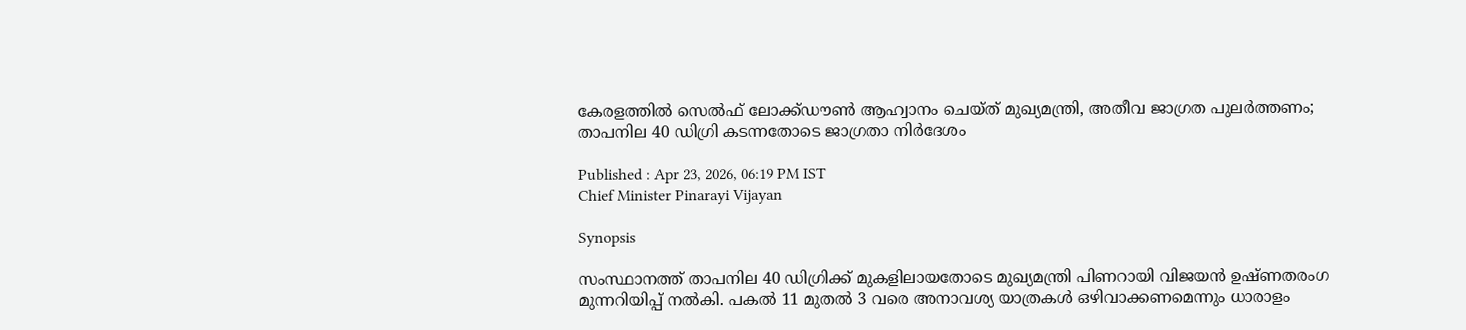കേരളത്തിൽ സെൽഫ് ലോക്ക്ഡൗൺ ആഹ്വാനം ചെയ്ത് മുഖ്യമന്ത്രി, അതീവ ജാഗ്രത പുലർത്തണം; താപനില 40 ഡിഗ്രി കടന്നതോടെ ജാഗ്രതാ നിർദേശം

Published : Apr 23, 2026, 06:19 PM IST
Chief Minister Pinarayi Vijayan

Synopsis

സംസ്ഥാനത്ത് താപനില 40 ഡിഗ്രിക്ക് മുകളിലായതോടെ മുഖ്യമന്ത്രി പിണറായി വിജയൻ ഉഷ്‌ണതരംഗ മുന്നറിയിപ്പ് നൽകി. പകൽ 11 മുതൽ 3 വരെ അനാവശ്യ യാത്രകൾ ഒഴിവാക്കണമെന്നും ധാരാളം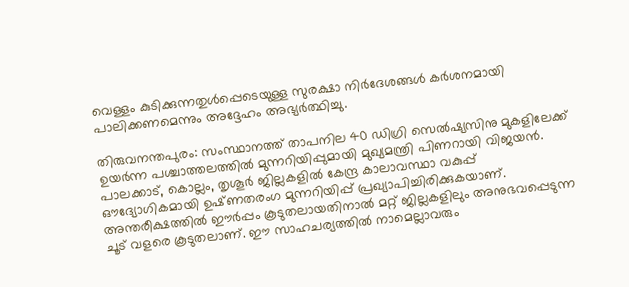വെള്ളം കുടിക്കുന്നതുൾപ്പെടെയുള്ള സുരക്ഷാ നിർദേശങ്ങൾ കർശനമായി പാലിക്കണമെന്നും അദ്ദേഹം അഭ്യർത്ഥിച്ചു.

തിരുവനന്തപുരം: സംസ്ഥാനത്ത് താപനില 40 ഡിഗ്രി സെൽഷ്യസിനു മുകളിലേക്ക് ഉയർന്ന പശ്ചാത്തലത്തിൽ മുന്നറിയിപ്പുമായി മുഖ്യമന്ത്രി പിണറായി വിജയൻ. പാലക്കാട്, കൊല്ലം, തൃശൂർ ജില്ലകളിൽ കേന്ദ്ര കാലാവസ്ഥാ വകുപ്പ് ഔദ്യോഗികമായി ഉഷ്‌ണതരംഗ മുന്നറിയിപ്പ് പ്രഖ്യാപിച്ചിരിക്കുകയാണ്. അന്തരീക്ഷത്തിൽ ഈർപ്പം കൂടുതലായതിനാൽ മറ്റ് ജില്ലകളിലും അനുഭവപ്പെടുന്ന ചൂട് വളരെ കൂടുതലാണ്. ഈ സാഹചര്യത്തിൽ നാമെല്ലാവരും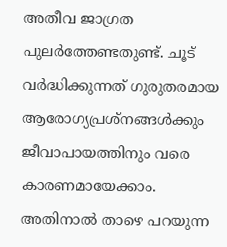അതീവ ജാഗ്രത പുലർത്തേണ്ടതുണ്ട്. ചൂട് വർദ്ധിക്കുന്നത് ഗുരുതരമായ ആരോഗ്യപ്രശ്നങ്ങൾക്കും ജീവാപായത്തിനും വരെ കാരണമായേക്കാം. അതിനാൽ താഴെ പറയുന്ന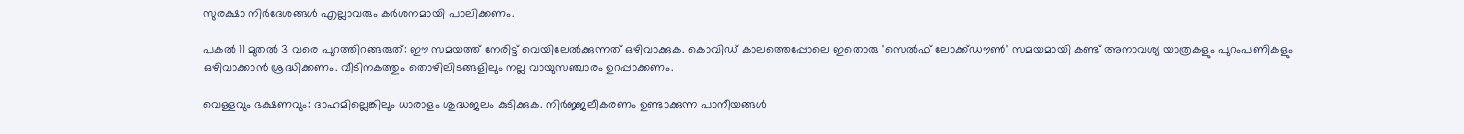സുരക്ഷാ നിർദേശങ്ങൾ എല്ലാവരും കർശനമായി പാലിക്കണം.

പകൽ 11 മുതൽ 3 വരെ പുറത്തിറങ്ങരുത്: ഈ സമയത്ത് നേരിട്ട് വെയിലേൽക്കുന്നത് ഒഴിവാക്കുക. കൊവിഡ് കാലത്തെപ്പോലെ ഇതൊരു 'സെൽഫ് ലോക്ക്ഡൗൺ' സമയമായി കണ്ട് അനാവശ്യ യാത്രകളും പുറംപണികളും ഒഴിവാക്കാൻ ശ്രദ്ധിക്കണം. വീടിനകത്തും തൊഴിലിടങ്ങളിലും നല്ല വായുസഞ്ചാരം ഉറപ്പാക്കണം.

വെള്ളവും ഭക്ഷണവും: ദാഹമില്ലെങ്കിലും ധാരാളം ശുദ്ധജലം കുടിക്കുക. നിർജ്ജലീകരണം ഉണ്ടാക്കുന്ന പാനീയങ്ങൾ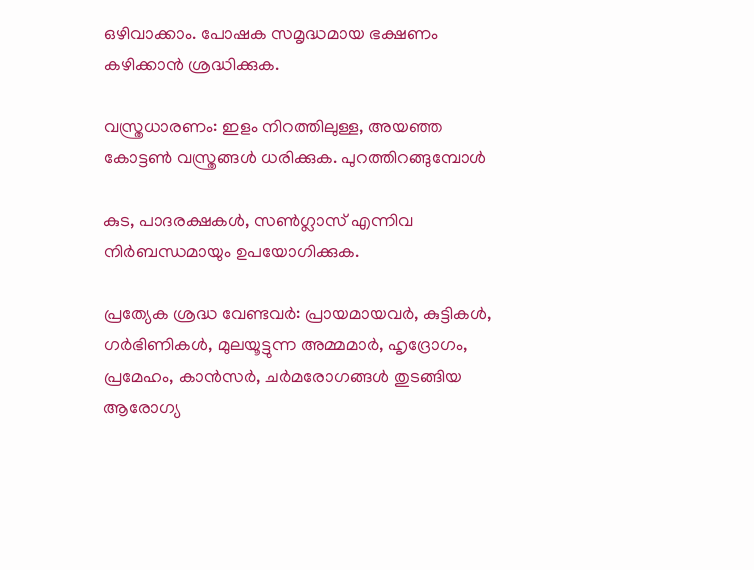ഒഴിവാക്കാം. പോഷക സമൃദ്ധമായ ഭക്ഷണം കഴിക്കാൻ ശ്രദ്ധിക്കുക.

വസ്ത്രധാരണം: ഇളം നിറത്തിലുള്ള, അയഞ്ഞ കോട്ടൺ വസ്ത്രങ്ങൾ ധരിക്കുക. പുറത്തിറങ്ങുമ്പോൾ

കുട, പാദരക്ഷകൾ, സൺഗ്ലാസ് എന്നിവ നിർബന്ധമായും ഉപയോഗിക്കുക.

പ്രത്യേക ശ്രദ്ധ വേണ്ടവർ: പ്രായമായവർ, കുട്ടികൾ, ഗർഭിണികൾ, മുലയൂട്ടുന്ന അമ്മമാർ, ഹൃദ്രോഗം, പ്രമേഹം, കാൻസർ, ചർമരോഗങ്ങൾ തുടങ്ങിയ ആരോഗ്യ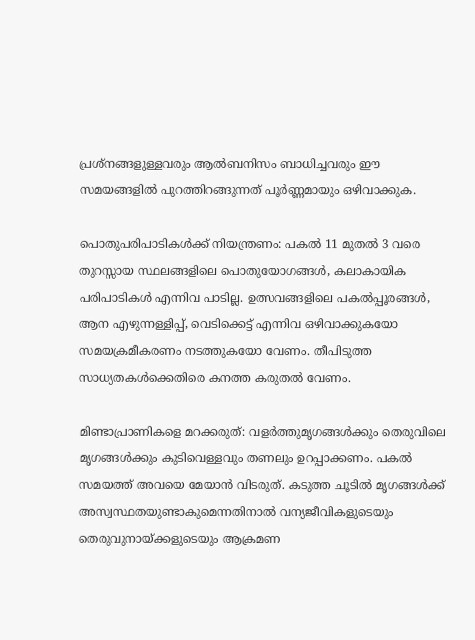പ്രശ്നങ്ങളുള്ളവരും ആൽബനിസം ബാധിച്ചവരും ഈ സമയങ്ങളിൽ പുറത്തിറങ്ങുന്നത് പൂർണ്ണമായും ഒഴിവാക്കുക.

പൊതുപരിപാടികൾക്ക് നിയന്ത്രണം: പകൽ 11 മുതൽ 3 വരെ തുറസ്സായ സ്ഥലങ്ങളിലെ പൊതുയോഗങ്ങൾ, കലാകായിക പരിപാടികൾ എന്നിവ പാടില്ല. ഉത്സവങ്ങളിലെ പകൽപ്പൂരങ്ങൾ, ആന എഴുന്നള്ളിപ്പ്, വെടിക്കെട്ട് എന്നിവ ഒഴിവാക്കുകയോ സമയക്രമീകരണം നടത്തുകയോ വേണം. തീപിടുത്ത സാധ്യതകൾക്കെതിരെ കനത്ത കരുതൽ വേണം.

മിണ്ടാപ്രാണികളെ മറക്കരുത്: വളർത്തുമൃഗങ്ങൾക്കും തെരുവിലെ മൃഗങ്ങൾക്കും കുടിവെള്ളവും തണലും ഉറപ്പാക്കണം. പകൽ സമയത്ത് അവയെ മേയാൻ വിടരുത്. കടുത്ത ചൂടിൽ മൃഗങ്ങൾക്ക് അസ്വസ്ഥതയുണ്ടാകുമെന്നതിനാൽ വന്യജീവികളുടെയും തെരുവുനായ്ക്കളുടെയും ആക്രമണ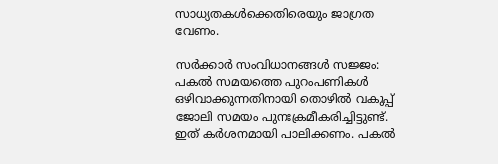സാധ്യതകൾക്കെതിരെയും ജാഗ്രത വേണം.

സർക്കാർ സംവിധാനങ്ങൾ സജ്ജം: പകൽ സമയത്തെ പുറംപണികൾ ഒഴിവാക്കുന്നതിനായി തൊഴിൽ വകുപ്പ് ജോലി സമയം പുനഃക്രമീകരിച്ചിട്ടുണ്ട്. ഇത് കർശനമായി പാലിക്കണം. പകൽ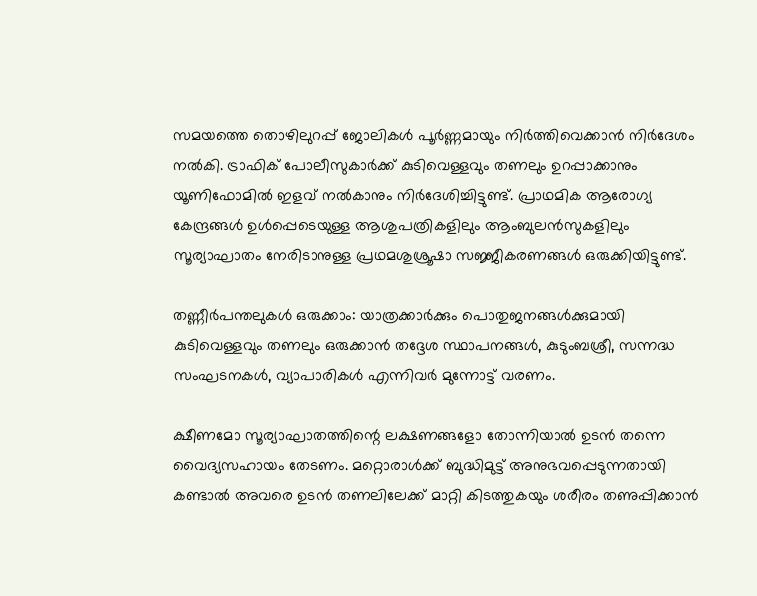സമയത്തെ തൊഴിലുറപ്പ് ജോലികൾ പൂർണ്ണമായും നിർത്തിവെക്കാൻ നിർദേശം നൽകി. ട്രാഫിക് പോലീസുകാർക്ക് കുടിവെള്ളവും തണലും ഉറപ്പാക്കാനും യൂണിഫോമിൽ ഇളവ് നൽകാനും നിർദേശിച്ചിട്ടുണ്ട്. പ്രാഥമിക ആരോഗ്യ കേന്ദ്രങ്ങൾ ഉൾപ്പെടെയുള്ള ആശുപത്രികളിലും ആംബുലൻസുകളിലും സൂര്യാഘാതം നേരിടാനുള്ള പ്രഥമശുശ്രൂഷാ സജ്ജീകരണങ്ങൾ ഒരുക്കിയിട്ടുണ്ട്.

തണ്ണീർപന്തലുകൾ ഒരുക്കാം: യാത്രക്കാർക്കും പൊതുജനങ്ങൾക്കുമായി കുടിവെള്ളവും തണലും ഒരുക്കാൻ തദ്ദേശ സ്ഥാപനങ്ങൾ, കുടുംബശ്രീ, സന്നദ്ധ സംഘടനകൾ, വ്യാപാരികൾ എന്നിവർ മുന്നോട്ട് വരണം.

ക്ഷീണമോ സൂര്യാഘാതത്തിന്റെ ലക്ഷണങ്ങളോ തോന്നിയാൽ ഉടൻ തന്നെ വൈദ്യസഹായം തേടണം. മറ്റൊരാൾക്ക് ബുദ്ധിമുട്ട് അനുഭവപ്പെടുന്നതായി കണ്ടാൽ അവരെ ഉടൻ തണലിലേക്ക് മാറ്റി കിടത്തുകയും ശരീരം തണുപ്പിക്കാൻ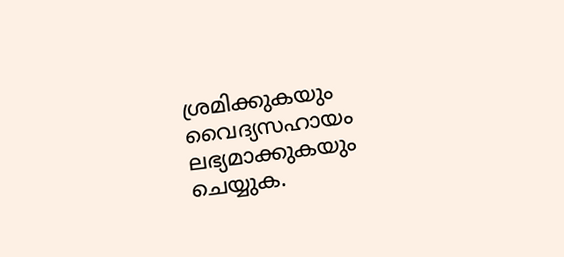ശ്രമിക്കുകയും വൈദ്യസഹായം ലഭ്യമാക്കുകയും ചെയ്യുക.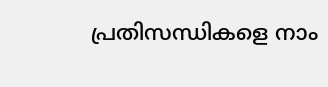പ്രതിസന്ധികളെ നാം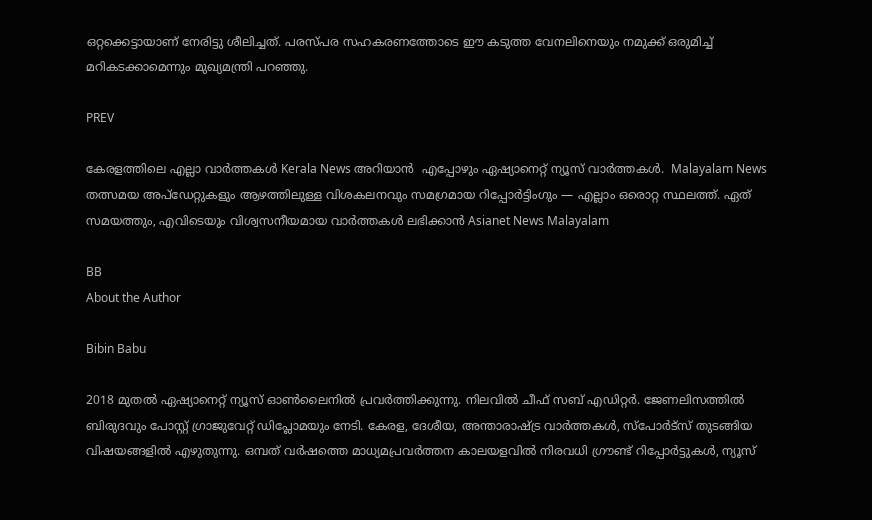ഒറ്റക്കെട്ടായാണ് നേരിട്ടു ശീലിച്ചത്. പരസ്പര സഹകരണത്തോടെ ഈ കടുത്ത വേനലിനെയും നമുക്ക് ഒരുമിച്ച് മറികടക്കാമെന്നും മുഖ്യമന്ത്രി പറഞ്ഞു.

PREV

കേരളത്തിലെ എല്ലാ വാർത്തകൾ Kerala News അറിയാൻ  എപ്പോഴും ഏഷ്യാനെറ്റ് ന്യൂസ് വാർത്തകൾ.  Malayalam News   തത്സമയ അപ്‌ഡേറ്റുകളും ആഴത്തിലുള്ള വിശകലനവും സമഗ്രമായ റിപ്പോർട്ടിംഗും — എല്ലാം ഒരൊറ്റ സ്ഥലത്ത്. ഏത് സമയത്തും, എവിടെയും വിശ്വസനീയമായ വാർത്തകൾ ലഭിക്കാൻ Asianet News Malayalam

BB
About the Author

Bibin Babu

2018 മുതല്‍ ഏഷ്യാനെറ്റ് ന്യൂസ് ഓണ്‍ലൈനില്‍ പ്രവര്‍ത്തിക്കുന്നു. നിലവില്‍ ചീഫ് സബ് എഡിറ്റർ. ജേണലിസത്തില്‍ ബിരുദവും പോസ്റ്റ് ഗ്രാജുവേറ്റ് ഡിപ്ലോമയും നേടി. കേരള, ദേശീയ, അന്താരാഷ്ട്ര വാര്‍ത്തകള്‍, സ്പോര്‍ട്സ് തുടങ്ങിയ വിഷയങ്ങളില്‍ എഴുതുന്നു. ഒമ്പത് വര്‍ഷത്തെ മാധ്യമപ്രവര്‍ത്തന കാലയളവില്‍ നിരവധി ഗ്രൗണ്ട് റിപ്പോര്‍ട്ടുകള്‍, ന്യൂസ്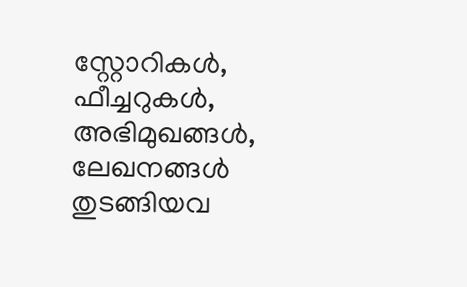സ്റ്റോറികള്‍, ഫീച്ചറുകള്‍, അഭിമുഖങ്ങള്‍, ലേഖനങ്ങള്‍ തുടങ്ങിയവ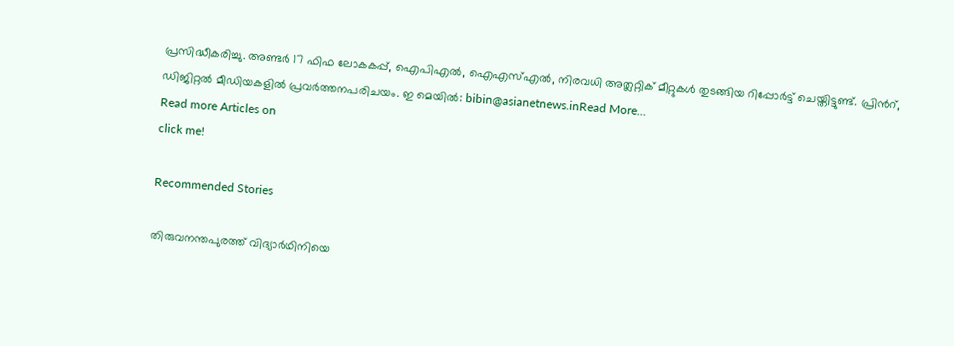പ്രസിദ്ധീകരിച്ചു. അണ്ടര്‍ 17 ഫിഫ ലോകകപ്പ്, ഐപിഎൽ, ഐഎസ്എൽ, നിരവധി അത്ലറ്റിക് മീറ്റുകൾ തുടങ്ങിയ റിപ്പോര്‍ട്ട് ചെയ്തിട്ടുണ്ട്. പ്രിന്‍റ്, ഡിജിറ്റല്‍ മീഡിയകളില്‍ പ്രവര്‍ത്തനപരിചയം. ഇ മെയില്‍: bibin@asianetnews.inRead More...
Read more Articles on
click me!

Recommended Stories

തിരുവനന്തപുരത്ത് വിദ്യാർഥിനിയെ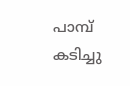പാമ്പ് കടിച്ചു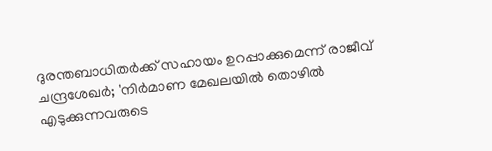ദുരന്തബാധിതർക്ക് സഹായം ഉറപ്പാക്കുമെന്ന് രാജീവ്‌ ചന്ദ്രശേഖർ; 'നിർമാണ മേഖലയിൽ തൊഴിൽ എടുക്കുന്നവരുടെ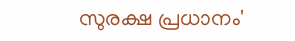സുരക്ഷ പ്രധാനം'